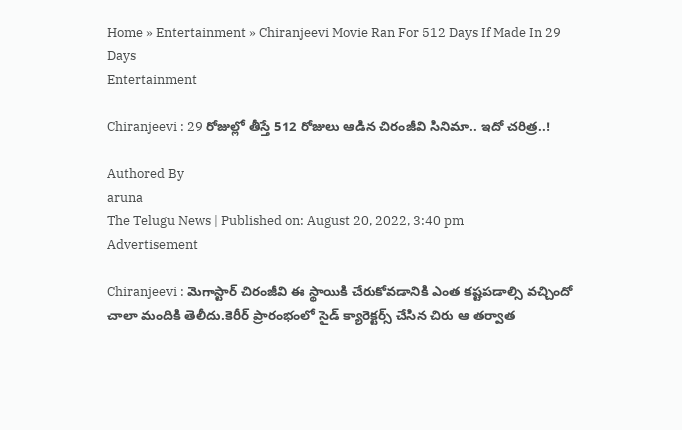Home » Entertainment » Chiranjeevi Movie Ran For 512 Days If Made In 29 Days
Entertainment

Chiranjeevi : 29 రోజుల్లో తీస్తే 512 రోజులు ఆడిన చిరంజీవి సినిమా.. ఇదో చ‌రిత్ర‌..!

Authored By
aruna
The Telugu News | Published on: August 20, 2022, 3:40 pm
Advertisement

Chiranjeevi : మెగాస్టార్ చిరంజీవి ఈ స్థాయికి చేరుకోవడానికి ఎంత కష్టపడాల్సి వచ్చిందో చాలా మందికి తెలీదు.కెరీర్ ప్రారంభంలో సైడ్ క్యారెక్టర్స్ చేసిన చిరు ఆ తర్వాత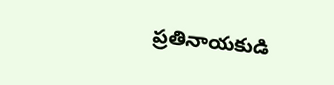ప్రతినాయకుడి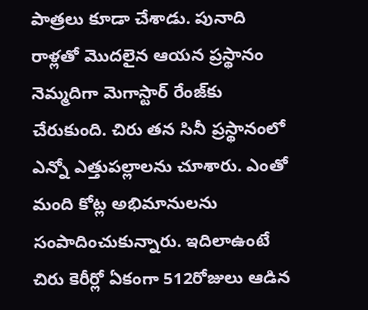పాత్రలు కూడా చేశాడు. పునాది రాళ్లతో మొదలైన ఆయన ప్రస్థానం నెమ్మదిగా మెగాస్టార్ రేంజ్‌కు చేరుకుంది. చిరు తన సినీ ప్రస్థానంలో ఎన్నో ఎత్తుపల్లాలను చూశారు. ఎంతో మంది కోట్ల అభిమానులను సంపాదించుకున్నారు. ఇదిలాఉంటే చిరు కెరీర్లో ఏకంగా 512రోజులు ఆడిన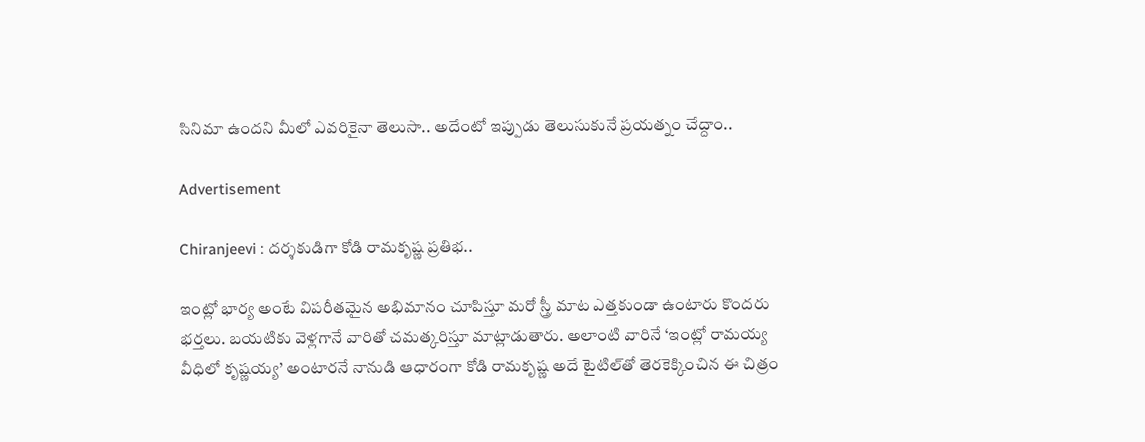సినిమా ఉందని మీలో ఎవరికైనా తెలుసా.. అదేంటో ఇప్పుడు తెలుసుకునే ప్రయత్నం చేద్దాం..

Advertisement

Chiranjeevi : దర్శకుడిగా కోడి రామకృష్ణ ప్రతిభ..

ఇంట్లో భార్య అంటే విప‌రీత‌మైన అభిమానం చూపిస్తూ మ‌రో స్త్రీ మాట ఎత్తకుండా ఉంటారు కొందరు భర్తలు. బ‌య‌టికు వెళ్ల‌గానే వారితో చమత్కరిస్తూ మాట్లాడుతారు. అలాంటి వారినే ‘ఇంట్లో రామ‌య్య వీధిలో కృష్ణ‌య్య’ అంటారనే నానుడి ఆధారంగా కోడి రామ‌కృష్ణ అదే టైటిల్‌తో తెర‌కెక్కించిన ఈ చిత్రం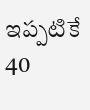ఇప్ప‌టికే 40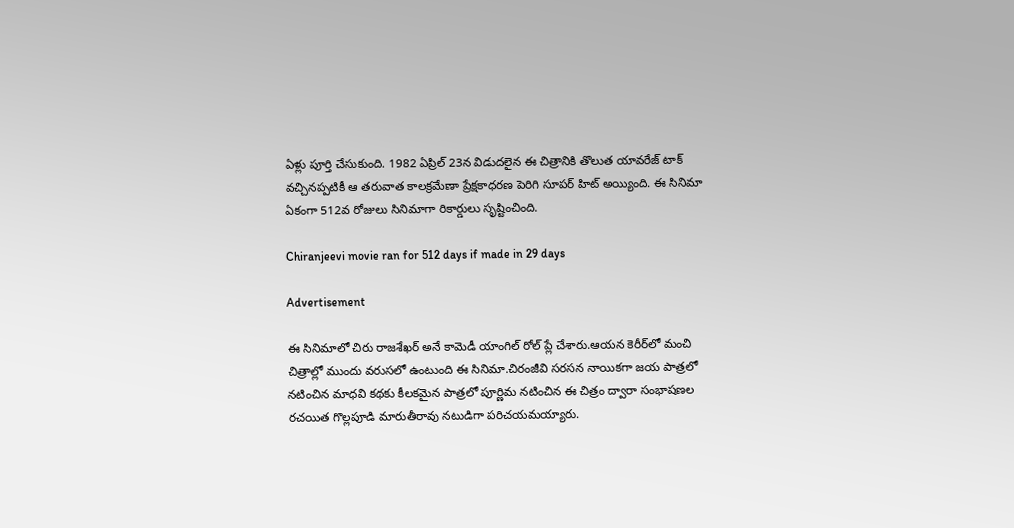ఏళ్లు పూర్తి చేసుకుంది. 1982 ఏప్రిల్ 23న విడుద‌లైన ఈ చిత్రానికి తొలుత యావ‌రేజ్ టాక్ వ‌చ్చిన‌ప్ప‌టికీ ఆ త‌రువాత కాల‌క్ర‌మేణా ప్రేక్ష‌కాధ‌ర‌ణ పెరిగి సూప‌ర్ హిట్ అయ్యింది. ఈ సినిమా ఏకంగా 512వ రోజులు సినిమాగా రికార్డులు సృష్టించింది.

Chiranjeevi movie ran for 512 days if made in 29 days

Advertisement

ఈ సినిమాలో చిరు రాజశేఖర్ అనే కామెడీ యాంగిల్ రోల్ ప్లే చేశారు.ఆయ‌న కెరీర్‌లో మంచి చిత్రాల్లో ముందు వ‌రుస‌లో ఉంటుంది ఈ సినిమా.చిరంజీవి స‌ర‌స‌న నాయిక‌గా జ‌య పాత్ర‌లో న‌టించిన మాధ‌వి క‌థ‌కు కీల‌క‌మైన పాత్ర‌లో పూర్ణిమ న‌టించిన ఈ చిత్రం ద్వారా సంభాష‌ణ‌ల ర‌చ‌యిత గొల్ల‌పూడి మారుతీరావు న‌టుడిగా ప‌రిచ‌య‌మ‌య్యారు.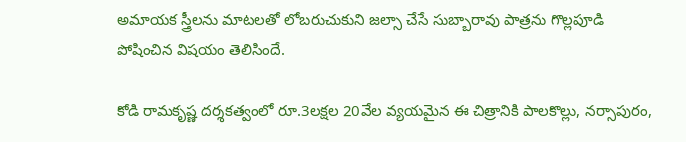అమాయ‌క స్త్రీల‌ను మాటల‌తో లోబ‌రుచుకుని జ‌ల్సా చేసే సుబ్బారావు పాత్ర‌ను గొల్ల‌పూడి పోషించిన విషయం తెలిసిందే.

కోడి రామ‌కృష్ణ ద‌ర్శ‌క‌త్వంలో రూ.3ల‌క్ష‌ల 20వేల వ్య‌య‌మైన ఈ చిత్రానికి పాల‌కొల్లు, న‌ర్సాపురం,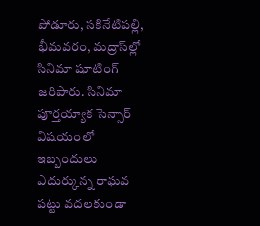పోడూరు, స‌కినేటిప‌ల్లి, భీమ‌వ‌రం, మ‌ద్రాస్‌ల్లో సినిమా షూటింగ్ జ‌రిపారు. సినిమా పూర్త‌య్యాక సెన్సార్ విష‌యంలో ఇబ్బందులు ఎదుర్కున్న రాఘ‌వ ప‌ట్టు వ‌ద‌ల‌కుండా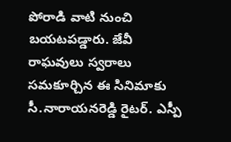పోరాడి వాటి నుంచి బ‌య‌ట‌ప‌డ్డారు. జేవీ రాఘ‌వులు స్వ‌రాలు స‌మ‌కూర్చిన ఈ సినిమాకు సీ.నారాయ‌న‌రెడ్డి రైటర్. ఎస్పీ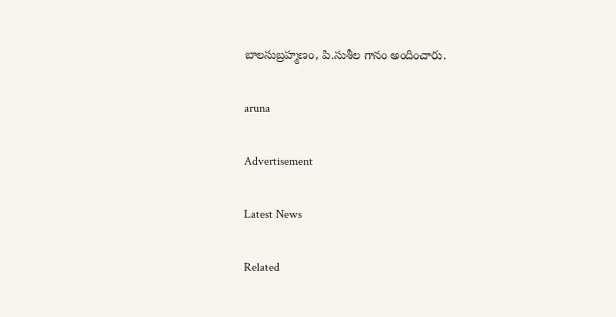బాల‌సుబ్ర‌హ్మ‌ణం, పి.సుశీల గానం అందించారు.

aruna

Advertisement

Latest News

Related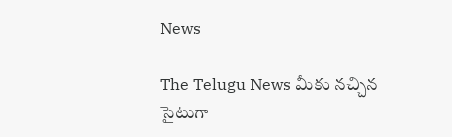News

The Telugu News మీకు నచ్చిన సైటుగా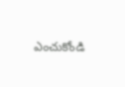ఎంచుకోండి